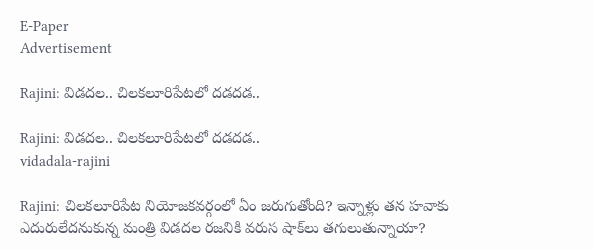E-Paper
Advertisement

Rajini: విడదల.. చిలకలూరిపేటలో దడదడ..

Rajini: విడదల.. చిలకలూరిపేటలో దడదడ..
vidadala-rajini

Rajini: చిలకలూరిపేట నియోజకవర్గంలో ఏం జరుగుతోంది? ఇన్నాళ్లు తన హవాకు ఎదురులేదనుకున్న మంత్రి విడదల రజనికి వరుస షాక్‌లు తగులుతున్నాయా?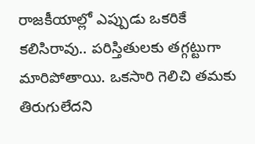రాజకీయాల్లో ఎప్పుడు ఒకరికే కలిసిరావు.. పరిస్తితులకు తగ్గట్టుగా మారిపోతాయి. ఒకసారి గెలిచి తమకు తిరుగులేదని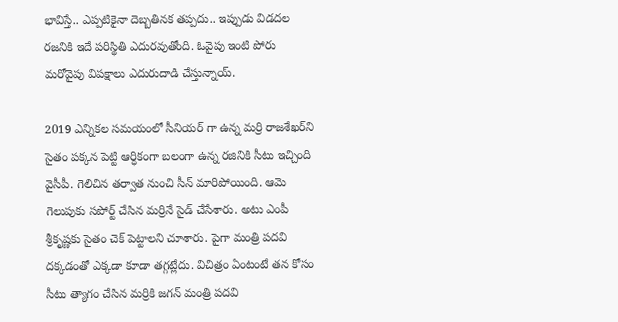భావిస్తే.. ఎప్పటికైనా దెబ్బతినక తప్పదు.. ఇప్పుడు విడదల రజనికి ఇదే పరిస్థితి ఎదురవుతోంది. ఓవైపు ఇంటి పోరు మరోవైపు విపక్షాలు ఎదురుదాడి చేస్తున్నాయ్.

2019 ఎన్నికల సమయంలో సీనియర్ గా ఉన్న మర్రి రాజశేఖర్‌ని సైతం పక్కన పెట్టి ఆర్ధికంగా బలంగా ఉన్న రజినికి సీటు ఇచ్చింది వైసీపీ. గెలిచిన తర్వాత నుంచి సీన్ మారిపోయింది. ఆమె గెలుపుకు సపోర్ట్ చేసిన మర్రినే సైడ్ చేసేశారు. అటు ఎంపీ శ్రీకృష్ణకు సైతం చెక్ పెట్టాలని చూశారు. పైగా మంత్రి పదవి దక్కడంతో ఎక్కడా కూడా తగ్గట్లేదు. విచిత్రం ఏంటంటే త‌న కోసం సీటు త్యాగం చేసిన మ‌ర్రికి జ‌గ‌న్ మంత్రి ప‌ద‌వి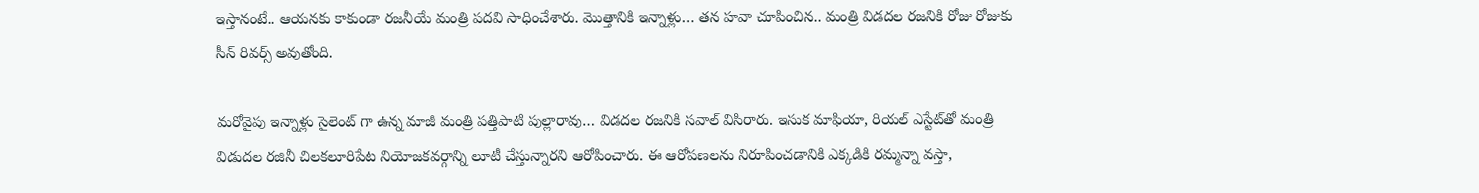ఇస్తానంటే.. ఆయ‌న‌కు కాకుండా ర‌జ‌నీయే మంత్రి ప‌ద‌వి సాధించేశారు. మొత్తానికి ఇన్నాళ్లు… తన హవా చూపించిన.. మంత్రి విడదల రజనికి రోజు రోజుకు సీన్ రివర్స్ అవుతోంది.

మరోవైపు ఇన్నాళ్లు సైలెంట్ గా ఉన్న మాజీ మంత్రి పత్తిపాటి పుల్లారావు… విడదల రజనికి సవాల్ విసిరారు. ఇసుక మాఫియా, రియల్ ఎస్టేట్‌తో మంత్రి విడుదల రజినీ చిలకలూరిపేట నియోజకవర్గాన్ని లూటీ చేస్తున్నారని ఆరోపించారు. ఈ ఆరోపణలను నిరూపించడానికి ఎక్కడికి రమ్మన్నా వస్తా,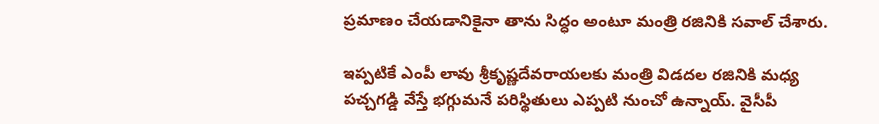ప్రమాణం చేయడానికైనా తాను సిద్ధం అంటూ మంత్రి రజినికి సవాల్ చేశారు.

ఇప్పటికే ఎంపీ లావు శ్రీకృష్ణదేవరాయలకు మంత్రి విడదల రజినికి మధ్య పచ్చగడ్డి వేస్తే భగ్గుమనే పరిస్థితులు ఎప్పటి నుంచో ఉన్నాయ్‌. వైసీపీ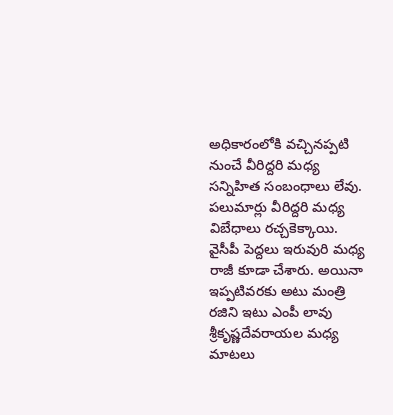అధికారంలోకి వచ్చినప్పటి నుంచే వీరిద్దరి మధ్య సన్నిహిత సంబంధాలు లేవు. పలుమార్లు వీరిద్దరి మధ్య విబేధాలు రచ్చకెక్కాయి. వైసీపీ పెద్దలు ఇరువురి మధ్య రాజీ కూడా చేశారు. అయినా ఇప్పటివరకు అటు మంత్రి రజిని ఇటు ఎంపీ లావు శ్రీకృష్ణదేవరాయల మధ్య మాటలు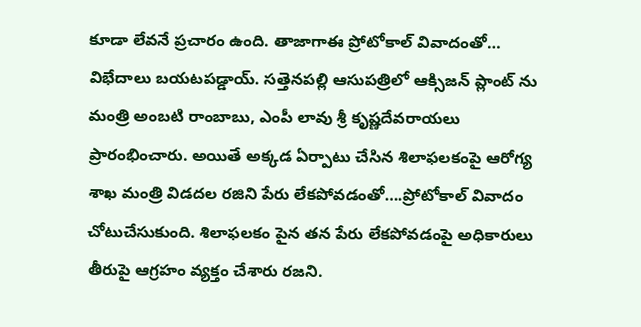కూడా లేవనే ప్రచారం ఉంది. తాజాగాఈ ప్రోటోకాల్ వివాదంతో… విభేదాలు బయటపడ్డాయ్‌. సత్తెనపల్లి ఆసుపత్రిలో ఆక్సిజన్ ప్లాంట్ ను మంత్రి అంబటి రాంబాబు, ఎంపీ లావు శ్రీ కృష్ణదేవరాయలు ప్రారంభించారు. అయితే అక్కడ ఏర్పాటు చేసిన శిలాఫలకంపై ఆరోగ్య శాఖ మంత్రి విడదల రజిని పేరు లేకపోవడంతో….ప్రోటోకాల్ వివాదం చోటుచేసుకుంది. శిలాఫలకం పైన తన పేరు లేకపోవడంపై అధికారులు తీరుపై ఆగ్రహం వ్యక్తం చేశారు రజని.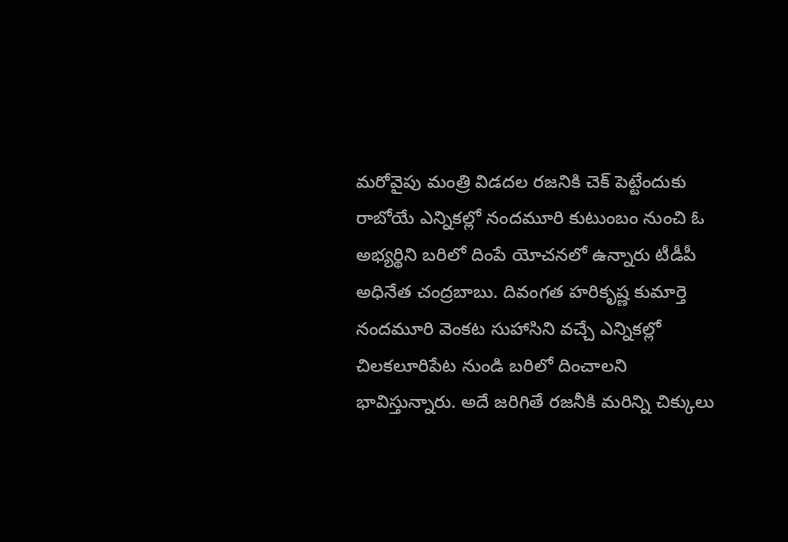మరోవైపు మంత్రి విడదల రజనికి చెక్ పెట్టేందుకు రాబోయే ఎన్నికల్లో నందమూరి కుటుంబం నుంచి ఓ అభ్యర్థిని బరిలో దింపే యోచనలో ఉన్నారు టీడీపీ అధినేత చంద్రబాబు. దివంగత హరికృష్ణ కుమార్తె నందమూరి వెంకట సుహాసిని వచ్చే ఎన్నికల్లో చిలకలూరిపేట నుండి బరిలో దించాలని భావిస్తున్నారు. అదే జరిగితే రజనీకి మరిన్ని చిక్కులు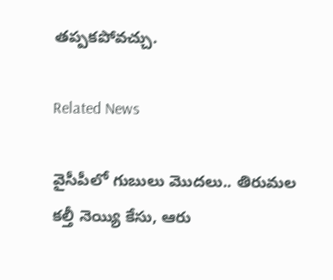తప్పకపోవచ్చు.

Related News

వైసీపీలో గుబులు మొదలు.. తిరుమల కల్తీ నెయ్యి కేసు, ఆరు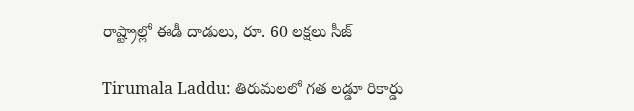రాష్ట్రాల్లో ఈడీ దాడులు, రూ. 60 లక్షలు సీజ్

Tirumala Laddu: తిరుమలలో గత లడ్డూ రికార్డు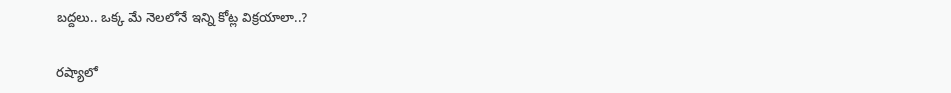బద్దలు.. ఒక్క మే నెలలోనే ఇన్ని కోట్ల విక్రయాలా..?

రష్యాలో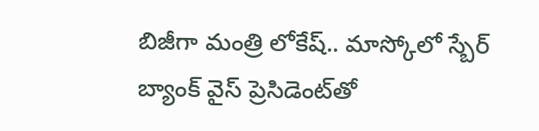బిజీగా మంత్రి లోకేష్.. మాస్కోలో స్బేర్‌ బ్యాంక్ వైస్ ప్రెసిడెంట్‌తో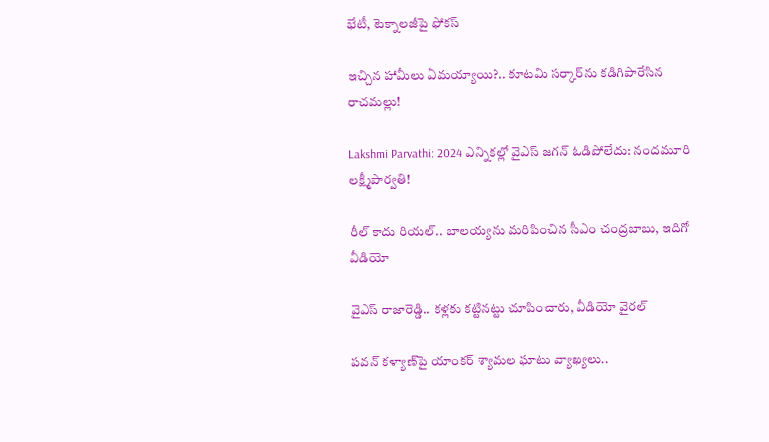భేటీ, టెక్నాలజీపై ఫోకస్

ఇచ్చిన హామీలు ఏమయ్యాయి?.. కూటమి సర్కార్‌ను కడిగిపారేసిన రాచమల్లు!

Lakshmi Parvathi: 2024 ఎన్నికల్లో వైఎస్ జగన్ ఓడిపోలేదు: నందమూరి లక్ష్మీపార్వతి!

రీల్ కాదు రియల్.. బాలయ్యను మరిపించిన సీఎం చంద్రబాబు, ఇదిగో వీడియో

వైఎస్ రాజారెడ్డి.. కళ్లకు కట్టినట్టు చూపించారు, వీడియో వైరల్

పవన్ కళ్యాణ్‌పై యాంకర్ శ్యామల ఘాటు వ్యాఖ్యలు..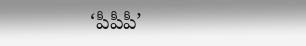‘పీపీపీ’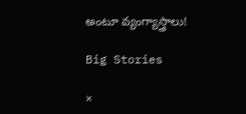అంటూ వ్యంగ్యాస్త్రాలు!

Big Stories

×